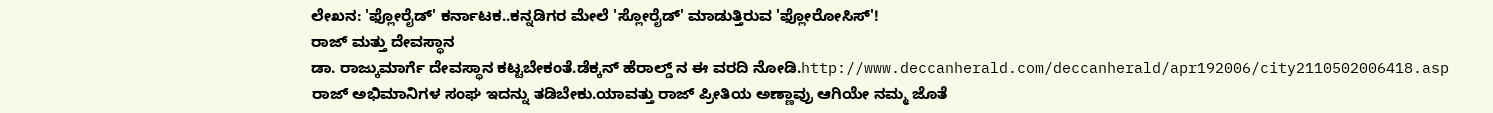ಲೇಖನ: 'ಫ್ಲೋರೈಡ್' ಕರ್ನಾಟಕ..ಕನ್ನಡಿಗರ ಮೇಲೆ 'ಸ್ಲೋರೈಡ್' ಮಾಡುತ್ತಿರುವ 'ಫ್ಲೋರೋಸಿಸ್'!
ರಾಜ್ ಮತ್ತು ದೇವಸ್ಥಾನ
ಡಾ. ರಾಜ್ಕುಮಾರ್ಗೆ ದೇವಸ್ಥಾನ ಕಟ್ಟಬೇಕಂತೆ.ಡೆಕ್ಕನ್ ಹೆರಾಲ್ಡ್ ನ ಈ ವರದಿ ನೋಡಿ.http://www.deccanherald.com/deccanherald/apr192006/city2110502006418.asp
ರಾಜ್ ಅಭಿಮಾನಿಗಳ ಸಂಘ ಇದನ್ನು ತಡಿಬೇಕು.ಯಾವತ್ತು ರಾಜ್ ಪ್ರೀತಿಯ ಅಣ್ಣಾವ್ರು ಆಗಿಯೇ ನಮ್ಮ ಜೊತೆ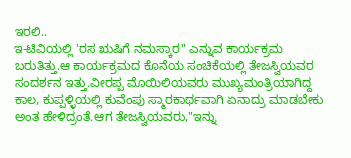ಇರಲಿ..
ಇ-ಟಿವಿಯಲ್ಲಿ 'ರಸ ಋಷಿಗೆ ನಮಸ್ಕಾರ" ಎನ್ನುವ ಕಾರ್ಯಕ್ರಮ ಬರುತಿತ್ತು.ಆ ಕಾರ್ಯಕ್ರಮದ ಕೊನೆಯ ಸಂಚಿಕೆಯಲ್ಲಿ ತೇಜಸ್ವಿಯವರ ಸಂದರ್ಶನ ಇತ್ತು.ವೀರಪ್ಪ ಮೊಯಿಲಿಯವರು ಮುಖ್ಯಮಂತ್ರಿಯಾಗಿದ್ದ ಕಾಲ, ಕುಪ್ಪಳ್ಳಿಯಲ್ಲಿ ಕುವೆಂಪು ಸ್ಮಾರಕಾರ್ಥವಾಗಿ ಏನಾದ್ರು ಮಾಡಬೇಕು ಅಂತ ಹೇಳಿದ್ರಂತೆ.ಆಗ ತೇಜಸ್ವಿಯವರು,"ಇನ್ನು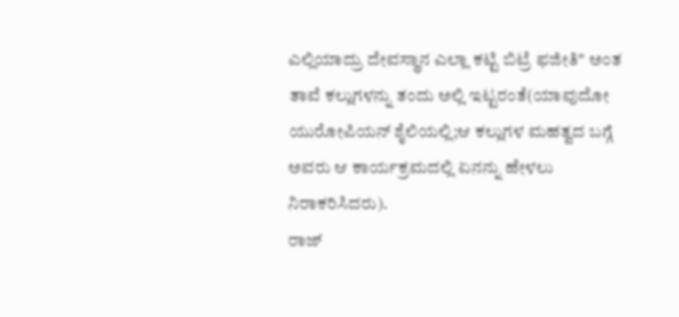ಎಲ್ಲಿಯಾದ್ರು ದೇವಸ್ಥಾನ ಎಲ್ಲಾ ಕಟ್ಟಿ ಬಿಟ್ರೆ ಫಜೀತಿ" ಅಂತ ತಾವೆ ಕಲ್ಲುಗಳನ್ನು ತಂದು ಅಲ್ಲಿ ಇಟ್ಟರಂತೆ(ಯಾವುದೋ ಯುರೋಪಿಯನ್ ಶೈಲಿಯಲ್ಲಿ;ಆ ಕಲ್ಲುಗಳ ಮಹತ್ವದ ಬಗ್ಗೆ ಅವರು ಆ ಕಾರ್ಯಕ್ರಮದಲ್ಲಿ ಏನನ್ನು ಹೇಳಲು ನಿರಾಕರಿಸಿದರು).
ರಾಜ್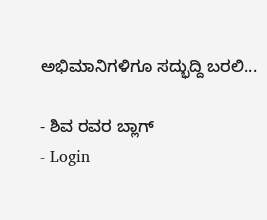ಅಭಿಮಾನಿಗಳಿಗೂ ಸದ್ಭುದ್ದಿ ಬರಲಿ...

- ಶಿವ ರವರ ಬ್ಲಾಗ್
- Login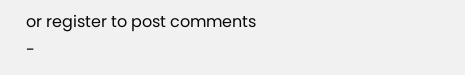or register to post comments
-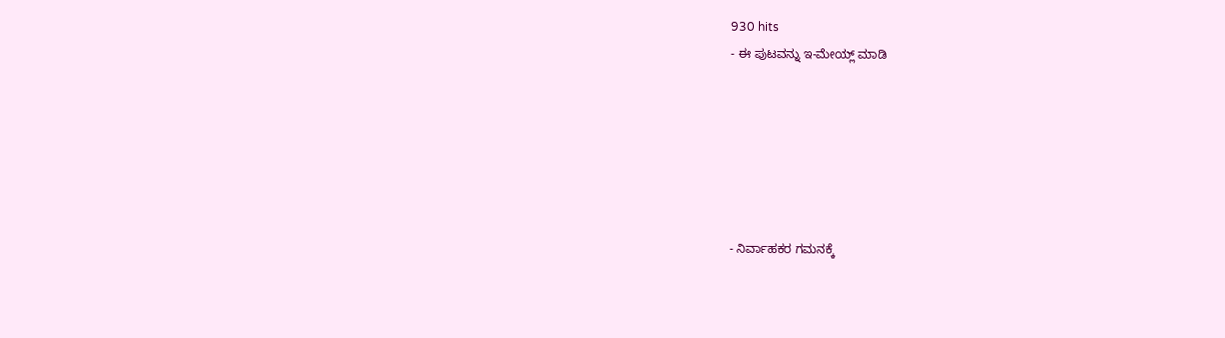930 hits
- ಈ ಪುಟವನ್ನು ಇ-ಮೇಯ್ಲ್ ಮಾಡಿ






- ನಿರ್ವಾಹಕರ ಗಮನಕ್ಕೆ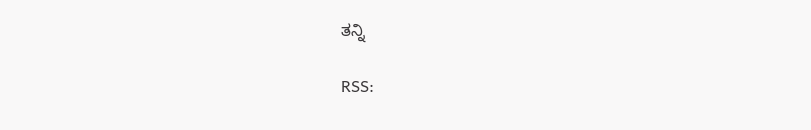ತನ್ನಿ

RSS: